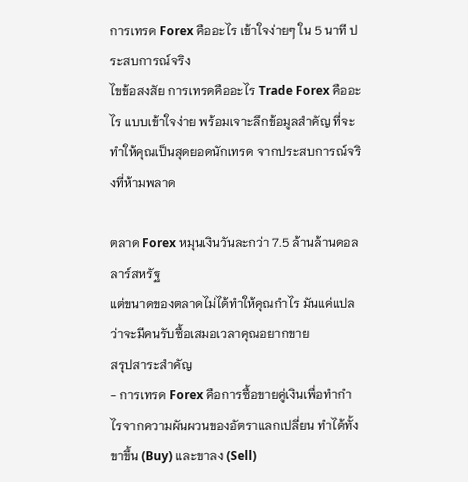การเทรด Forex คืออะไร เข้าใจง่ายๆ ใน 5 นาที ประสบการณ์จริง
ไขข้อสงสัย การเทรดคืออะไร Trade Forex คืออะไร แบบเข้าใจง่าย พร้อมเจาะลึกข้อมูลสำคัญ ที่จะทำให้คุณเป็นสุดยอดนักเทรด จากประสบการณ์จริงที่ห้ามพลาด

ตลาด Forex หมุนเงินวันละกว่า 7.5 ล้านล้านดอลลาร์สหรัฐ
แต่ขนาดของตลาดไม่ได้ทำให้คุณกำไร มันแค่แปลว่าจะมีคนรับซื้อเสมอเวลาคุณอยากขาย
สรุปสาระสำคัญ
- การเทรด Forex คือการซื้อขายคู่เงินเพื่อทำกำไรจากความผันผวนของอัตราแลกเปลี่ยน ทำได้ทั้งขาขึ้น (Buy) และขาลง (Sell)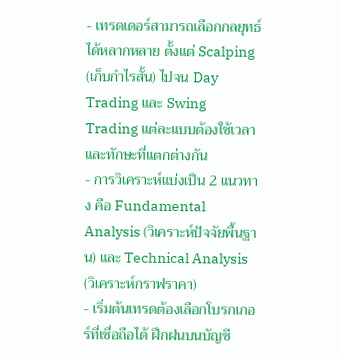- เทรดเดอร์สามารถเลือกกลยุทธ์ได้หลากหลาย ตั้งแต่ Scalping (เก็บกำไรสั้น) ไปจน Day Trading และ Swing Trading แต่ละแบบต้องใช้เวลาและทักษะที่แตกต่างกัน
- การวิเคราะห์แบ่งเป็น 2 แนวทาง คือ Fundamental Analysis (วิเคราะห์ปัจจัยพื้นฐาน) และ Technical Analysis (วิเคราะห์กราฟราคา)
- เริ่มต้นเทรดต้องเลือกโบรกเกอร์ที่เชื่อถือได้ ฝึกฝนบนบัญชี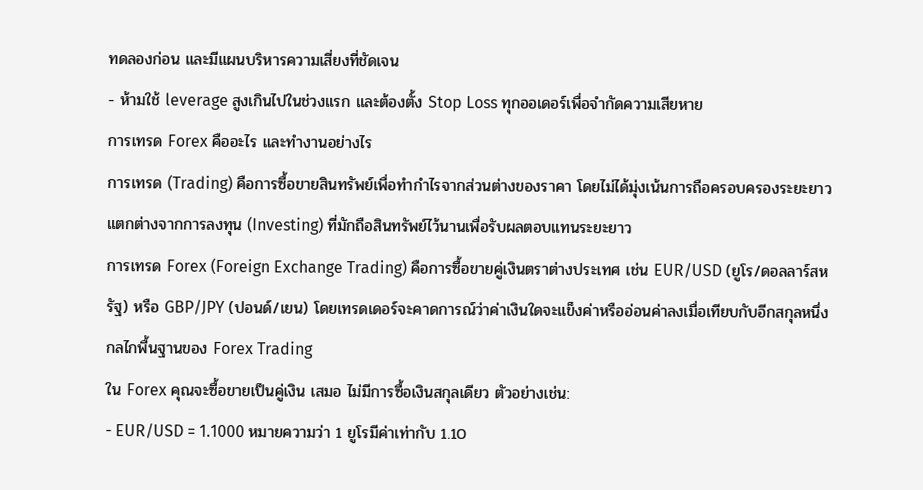ทดลองก่อน และมีแผนบริหารความเสี่ยงที่ชัดเจน
- ห้ามใช้ leverage สูงเกินไปในช่วงแรก และต้องตั้ง Stop Loss ทุกออเดอร์เพื่อจำกัดความเสียหาย
การเทรด Forex คืออะไร และทำงานอย่างไร
การเทรด (Trading) คือการซื้อขายสินทรัพย์เพื่อทำกำไรจากส่วนต่างของราคา โดยไม่ได้มุ่งเน้นการถือครอบครองระยะยาว แตกต่างจากการลงทุน (Investing) ที่มักถือสินทรัพย์ไว้นานเพื่อรับผลตอบแทนระยะยาว
การเทรด Forex (Foreign Exchange Trading) คือการซื้อขายคู่เงินตราต่างประเทศ เช่น EUR/USD (ยูโร/ดอลลาร์สหรัฐ) หรือ GBP/JPY (ปอนด์/เยน) โดยเทรดเดอร์จะคาดการณ์ว่าค่าเงินใดจะแข็งค่าหรืออ่อนค่าลงเมื่อเทียบกับอีกสกุลหนึ่ง
กลไกพื้นฐานของ Forex Trading
ใน Forex คุณจะซื้อขายเป็นคู่เงิน เสมอ ไม่มีการซื้อเงินสกุลเดียว ตัวอย่างเช่น:
- EUR/USD = 1.1000 หมายความว่า 1 ยูโรมีค่าเท่ากับ 1.10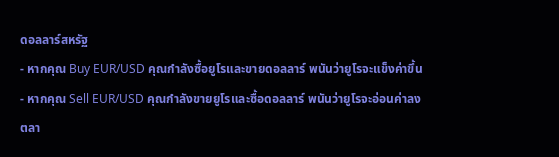ดอลลาร์สหรัฐ
- หากคุณ Buy EUR/USD คุณกำลังซื้อยูโรและขายดอลลาร์ พนันว่ายูโรจะแข็งค่าขึ้น
- หากคุณ Sell EUR/USD คุณกำลังขายยูโรและซื้อดอลลาร์ พนันว่ายูโรจะอ่อนค่าลง
ตลา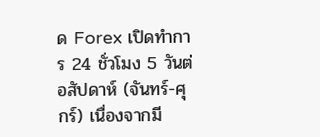ด Forex เปิดทำการ 24 ชั่วโมง 5 วันต่อสัปดาห์ (จันทร์-ศุกร์) เนื่องจากมี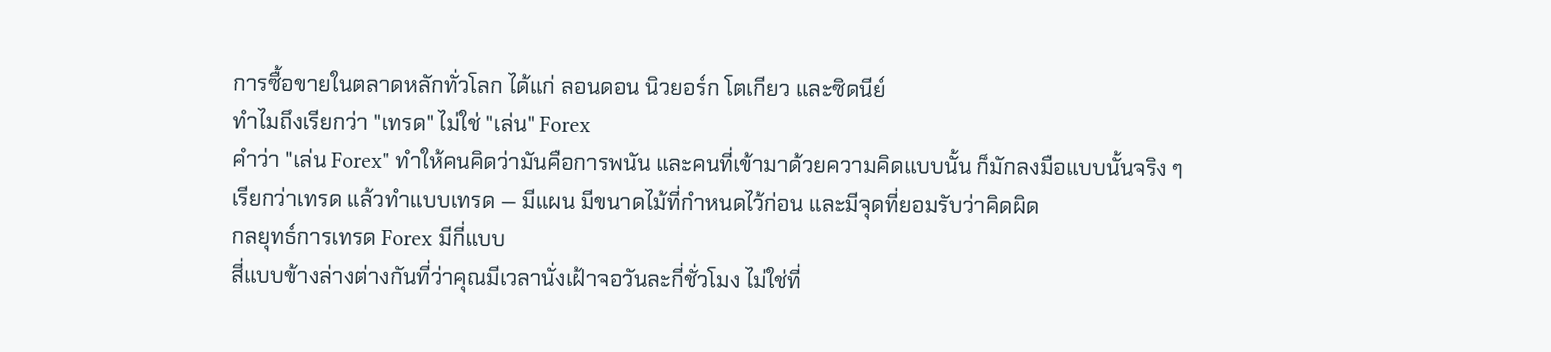การซื้อขายในตลาดหลักทั่วโลก ได้แก่ ลอนดอน นิวยอร์ก โตเกียว และซิดนีย์
ทำไมถึงเรียกว่า "เทรด" ไม่ใช่ "เล่น" Forex
คำว่า "เล่น Forex" ทำให้คนคิดว่ามันคือการพนัน และคนที่เข้ามาด้วยความคิดแบบนั้น ก็มักลงมือแบบนั้นจริง ๆ
เรียกว่าเทรด แล้วทำแบบเทรด — มีแผน มีขนาดไม้ที่กำหนดไว้ก่อน และมีจุดที่ยอมรับว่าคิดผิด
กลยุทธ์การเทรด Forex มีกี่แบบ
สี่แบบข้างล่างต่างกันที่ว่าคุณมีเวลานั่งเฝ้าจอวันละกี่ชั่วโมง ไม่ใช่ที่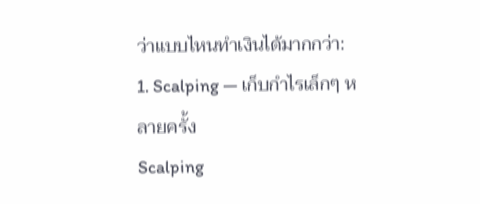ว่าแบบไหนทำเงินได้มากกว่า:
1. Scalping — เก็บกำไรเล็กๆ หลายครั้ง
Scalping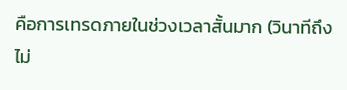คือการเทรดภายในช่วงเวลาสั้นมาก (วินาทีถึงไม่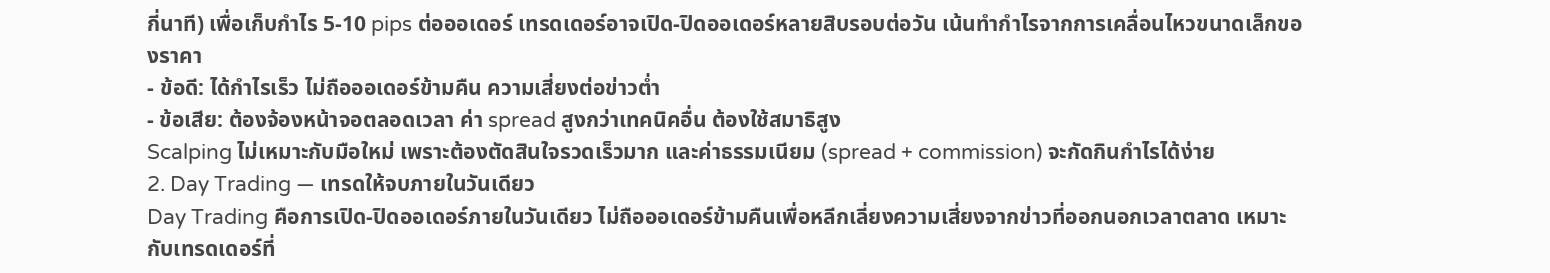กี่นาที) เพื่อเก็บกำไร 5-10 pips ต่อออเดอร์ เทรดเดอร์อาจเปิด-ปิดออเดอร์หลายสิบรอบต่อวัน เน้นทำกำไรจากการเคลื่อนไหวขนาดเล็กของราคา
- ข้อดี: ได้กำไรเร็ว ไม่ถือออเดอร์ข้ามคืน ความเสี่ยงต่อข่าวต่ำ
- ข้อเสีย: ต้องจ้องหน้าจอตลอดเวลา ค่า spread สูงกว่าเทคนิคอื่น ต้องใช้สมาธิสูง
Scalping ไม่เหมาะกับมือใหม่ เพราะต้องตัดสินใจรวดเร็วมาก และค่าธรรมเนียม (spread + commission) จะกัดกินกำไรได้ง่าย
2. Day Trading — เทรดให้จบภายในวันเดียว
Day Trading คือการเปิด-ปิดออเดอร์ภายในวันเดียว ไม่ถือออเดอร์ข้ามคืนเพื่อหลีกเลี่ยงความเสี่ยงจากข่าวที่ออกนอกเวลาตลาด เหมาะกับเทรดเดอร์ที่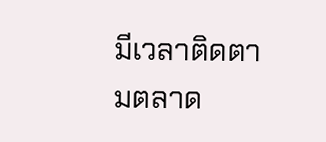มีเวลาติดตามตลาด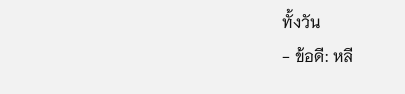ทั้งวัน
- ข้อดี: หลี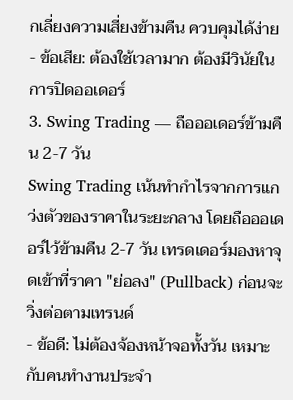กเลี่ยงความเสี่ยงข้ามคืน ควบคุมได้ง่าย
- ข้อเสีย: ต้องใช้เวลามาก ต้องมีวินัยในการปิดออเดอร์
3. Swing Trading — ถือออเดอร์ข้ามคืน 2-7 วัน
Swing Trading เน้นทำกำไรจากการแกว่งตัวของราคาในระยะกลาง โดยถือออเดอร์ไว้ข้ามคืน 2-7 วัน เทรดเดอร์มองหาจุดเข้าที่ราคา "ย่อลง" (Pullback) ก่อนจะวิ่งต่อตามเทรนด์
- ข้อดี: ไม่ต้องจ้องหน้าจอทั้งวัน เหมาะกับคนทำงานประจำ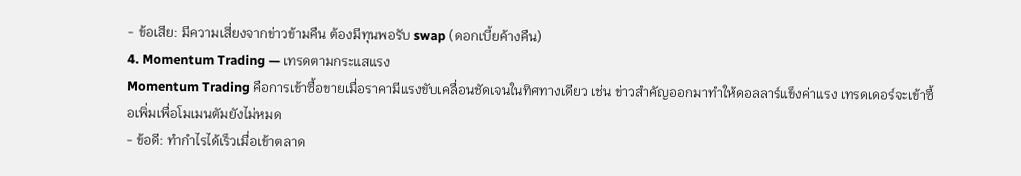- ข้อเสีย: มีความเสี่ยงจากข่าวข้ามคืน ต้องมีทุนพอรับ swap (ดอกเบี้ยค้างคืน)
4. Momentum Trading — เทรดตามกระแสแรง
Momentum Trading คือการเข้าซื้อขายเมื่อราคามีแรงขับเคลื่อนชัดเจนในทิศทางเดียว เช่น ข่าวสำคัญออกมาทำให้ดอลลาร์แข็งค่าแรง เทรดเดอร์จะเข้าซื้อเพิ่มเพื่อโมเมนตัมยังไม่หมด
- ข้อดี: ทำกำไรได้เร็วเมื่อเข้าตลาด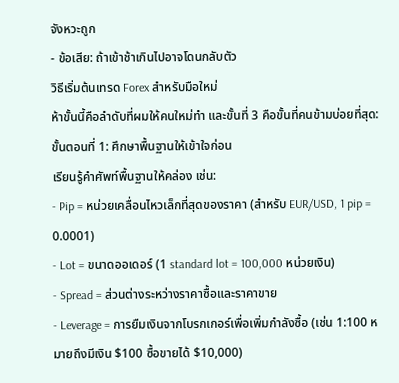จังหวะถูก
- ข้อเสีย: ถ้าเข้าช้าเกินไปอาจโดนกลับตัว
วิธีเริ่มต้นเทรด Forex สำหรับมือใหม่
ห้าขั้นนี้คือลำดับที่ผมให้คนใหม่ทำ และขั้นที่ 3 คือขั้นที่คนข้ามบ่อยที่สุด:
ขั้นตอนที่ 1: ศึกษาพื้นฐานให้เข้าใจก่อน
เรียนรู้คำศัพท์พื้นฐานให้คล่อง เช่น:
- Pip = หน่วยเคลื่อนไหวเล็กที่สุดของราคา (สำหรับ EUR/USD, 1 pip = 0.0001)
- Lot = ขนาดออเดอร์ (1 standard lot = 100,000 หน่วยเงิน)
- Spread = ส่วนต่างระหว่างราคาซื้อและราคาขาย
- Leverage = การยืมเงินจากโบรกเกอร์เพื่อเพิ่มกำลังซื้อ (เช่น 1:100 หมายถึงมีเงิน $100 ซื้อขายได้ $10,000)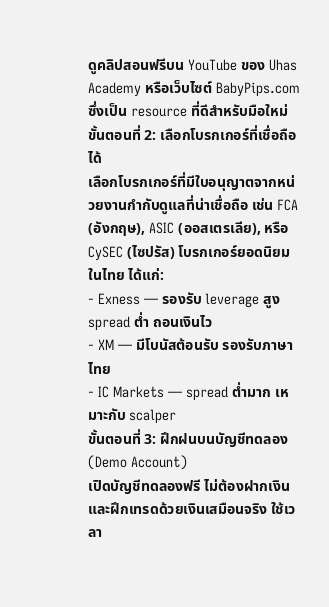ดูคลิปสอนฟรีบน YouTube ของ Uhas Academy หรือเว็บไซต์ BabyPips.com ซึ่งเป็น resource ที่ดีสำหรับมือใหม่
ขั้นตอนที่ 2: เลือกโบรกเกอร์ที่เชื่อถือได้
เลือกโบรกเกอร์ที่มีใบอนุญาตจากหน่วยงานกำกับดูแลที่น่าเชื่อถือ เช่น FCA (อังกฤษ), ASIC (ออสเตรเลีย), หรือ CySEC (ไซปรัส) โบรกเกอร์ยอดนิยมในไทย ได้แก่:
- Exness — รองรับ leverage สูง spread ต่ำ ถอนเงินไว
- XM — มีโบนัสต้อนรับ รองรับภาษาไทย
- IC Markets — spread ต่ำมาก เหมาะกับ scalper
ขั้นตอนที่ 3: ฝึกฝนบนบัญชีทดลอง (Demo Account)
เปิดบัญชีทดลองฟรี ไม่ต้องฝากเงิน และฝึกเทรดด้วยเงินเสมือนจริง ใช้เวลา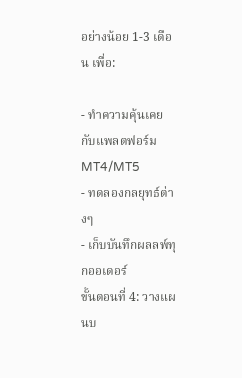อย่างน้อย 1-3 เดือน เพื่อ:

- ทำความคุ้นเคยกับแพลตฟอร์ม MT4/MT5
- ทดลองกลยุทธ์ต่างๆ
- เก็บบันทึกผลลพ์ทุกออเดอร์
ขั้นตอนที่ 4: วางแผนบ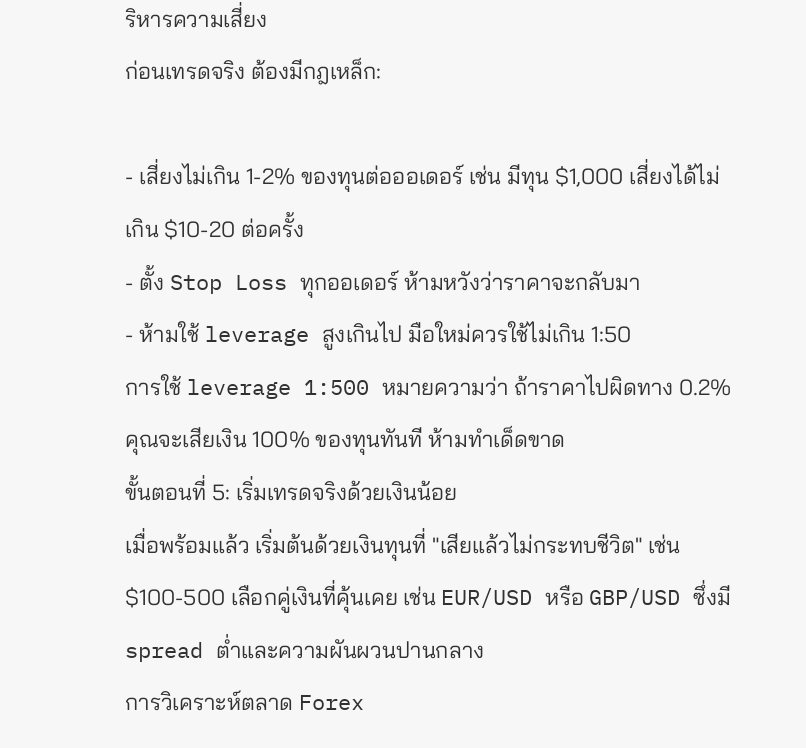ริหารความเสี่ยง
ก่อนเทรดจริง ต้องมีกฎเหล็ก:

- เสี่ยงไม่เกิน 1-2% ของทุนต่อออเดอร์ เช่น มีทุน $1,000 เสี่ยงได้ไม่เกิน $10-20 ต่อครั้ง
- ตั้ง Stop Loss ทุกออเดอร์ ห้ามหวังว่าราคาจะกลับมา
- ห้ามใช้ leverage สูงเกินไป มือใหม่ควรใช้ไม่เกิน 1:50
การใช้ leverage 1:500 หมายความว่า ถ้าราคาไปผิดทาง 0.2% คุณจะเสียเงิน 100% ของทุนทันที ห้ามทำเด็ดขาด
ขั้นตอนที่ 5: เริ่มเทรดจริงด้วยเงินน้อย
เมื่อพร้อมแล้ว เริ่มต้นด้วยเงินทุนที่ "เสียแล้วไม่กระทบชีวิต" เช่น $100-500 เลือกคู่เงินที่คุ้นเคย เช่น EUR/USD หรือ GBP/USD ซึ่งมี spread ต่ำและความผันผวนปานกลาง
การวิเคราะห์ตลาด Forex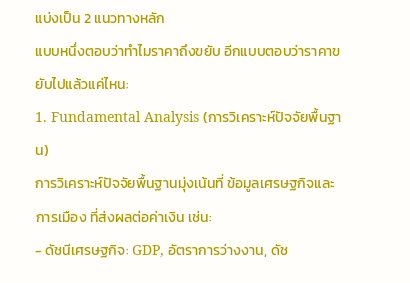แบ่งเป็น 2 แนวทางหลัก
แบบหนึ่งตอบว่าทำไมราคาถึงขยับ อีกแบบตอบว่าราคาขยับไปแล้วแค่ไหน:
1. Fundamental Analysis (การวิเคราะห์ปัจจัยพื้นฐาน)
การวิเคราะห์ปัจจัยพื้นฐานมุ่งเน้นที่ ข้อมูลเศรษฐกิจและการเมือง ที่ส่งผลต่อค่าเงิน เช่น:
- ดัชนีเศรษฐกิจ: GDP, อัตราการว่างงาน, ดัช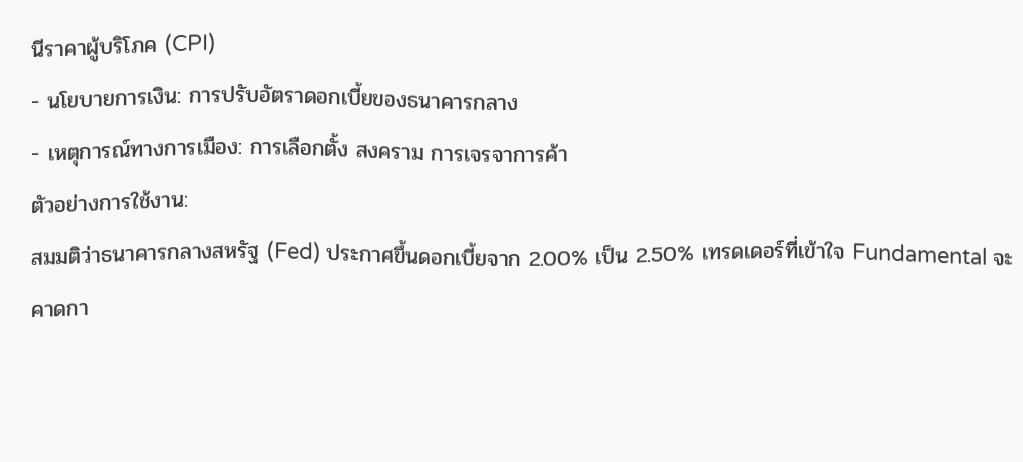นีราคาผู้บริโภค (CPI)
- นโยบายการเงิน: การปรับอัตราดอกเบี้ยของธนาคารกลาง
- เหตุการณ์ทางการเมือง: การเลือกตั้ง สงคราม การเจรจาการค้า
ตัวอย่างการใช้งาน:
สมมติว่าธนาคารกลางสหรัฐ (Fed) ประกาศขึ้นดอกเบี้ยจาก 2.00% เป็น 2.50% เทรดเดอร์ที่เข้าใจ Fundamental จะคาดกา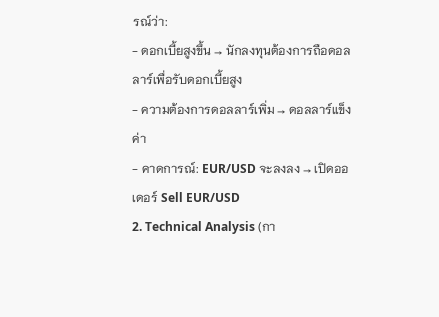รณ์ว่า:
- ดอกเบี้ยสูงขึ้น → นักลงทุนต้องการถือดอลลาร์เพื่อรับดอกเบี้ยสูง
- ความต้องการดอลลาร์เพิ่ม → ดอลลาร์แข็งค่า
- คาดการณ์: EUR/USD จะลงลง → เปิดออเดอร์ Sell EUR/USD
2. Technical Analysis (กา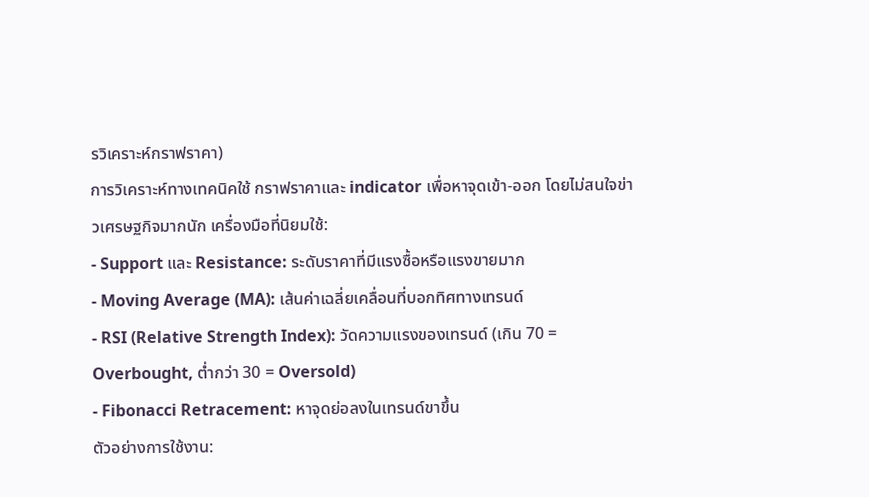รวิเคราะห์กราฟราคา)
การวิเคราะห์ทางเทคนิคใช้ กราฟราคาและ indicator เพื่อหาจุดเข้า-ออก โดยไม่สนใจข่าวเศรษฐกิจมากนัก เครื่องมือที่นิยมใช้:
- Support และ Resistance: ระดับราคาที่มีแรงซื้อหรือแรงขายมาก
- Moving Average (MA): เส้นค่าเฉลี่ยเคลื่อนที่บอกทิศทางเทรนด์
- RSI (Relative Strength Index): วัดความแรงของเทรนด์ (เกิน 70 = Overbought, ต่ำกว่า 30 = Oversold)
- Fibonacci Retracement: หาจุดย่อลงในเทรนด์ขาขึ้น
ตัวอย่างการใช้งาน: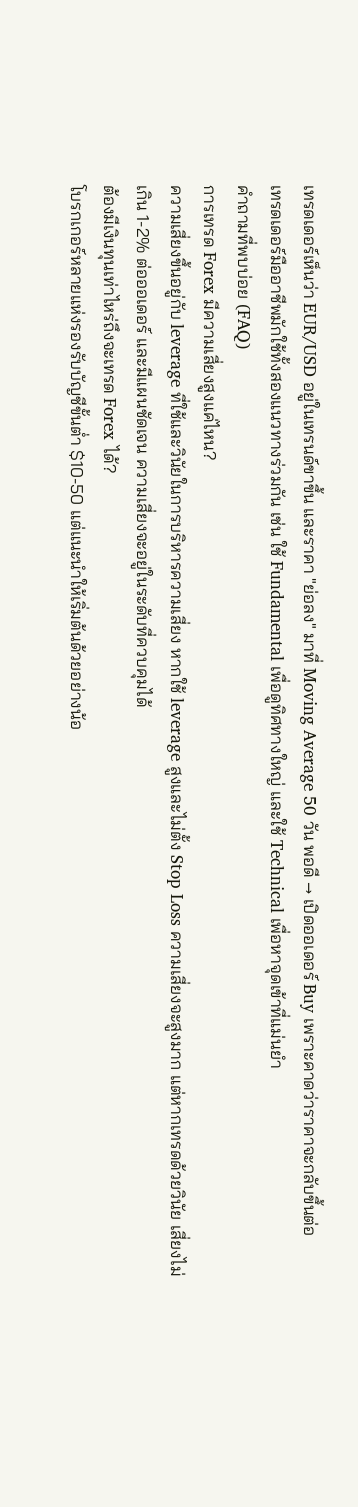เทรดเดอร์เห็นว่า EUR/USD อยู่ในเทรนด์ขาขึ้น และราคา "ย่อลง" มาที่ Moving Average 50 วัน พอดี → เปิดออเดอร์ Buy เพราะคาดว่าราคาจะกลับขึ้นต่อ
เทรดเดอร์มืออาชีพมักใช้ทั้งสองแนวทางร่วมกัน เช่น ใช้ Fundamental เพื่อดูทิศทางใหญ่ และใช้ Technical เพื่อหาจุดเข้าที่แม่นยำ
คำถามที่พบบ่อย (FAQ)
การเทรด Forex มีความเสี่ยงสูงแค่ไหน?
ความเสี่ยงขึ้นอยู่กับ leverage ที่ใช้และวินัยในการบริหารความเสี่ยง หากใช้ leverage สูงและไม่ตั้ง Stop Loss ความเสี่ยงจะสูงมาก แต่หากเทรดด้วยวินัย เสี่ยงไม่เกิน 1-2% ต่อออเดอร์ และมีแผนชัดเจน ความเสี่ยงจะอยู่ในระดับที่ควบคุมได้
ต้องมีเงินทุนเท่าไหร่ถึงจะเทรด Forex ได้?
โบรกเกอร์หลายแห่งรองรับบัญชีขั้นต่ำ $10-50 แต่แนะนำให้เริ่มต้นด้วยอย่างน้อ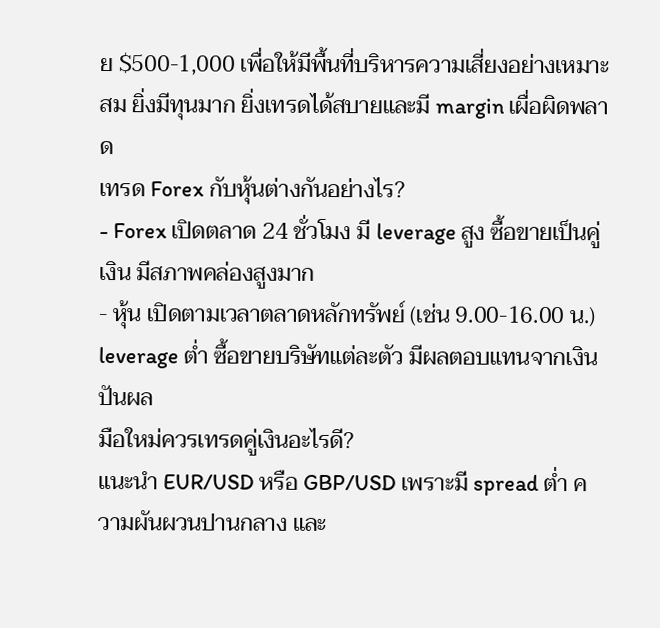ย $500-1,000 เพื่อให้มีพื้นที่บริหารความเสี่ยงอย่างเหมาะสม ยิ่งมีทุนมาก ยิ่งเทรดได้สบายและมี margin เผื่อผิดพลาด
เทรด Forex กับหุ้นต่างกันอย่างไร?
- Forex เปิดตลาด 24 ชั่วโมง มี leverage สูง ซื้อขายเป็นคู่เงิน มีสภาพคล่องสูงมาก
- หุ้น เปิดตามเวลาตลาดหลักทรัพย์ (เช่น 9.00-16.00 น.) leverage ต่ำ ซื้อขายบริษัทแต่ละตัว มีผลตอบแทนจากเงินปันผล
มือใหม่ควรเทรดคู่เงินอะไรดี?
แนะนำ EUR/USD หรือ GBP/USD เพราะมี spread ต่ำ ความผันผวนปานกลาง และ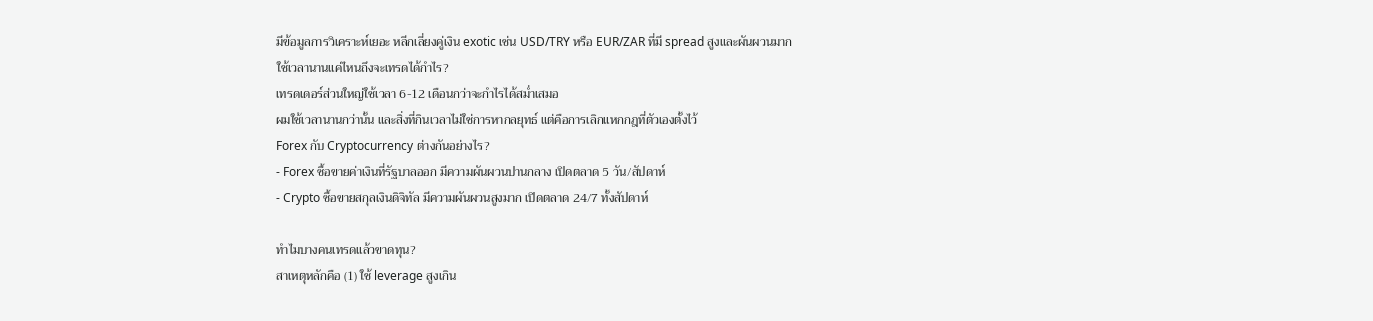มีข้อมูลการวิเคราะห์เยอะ หลีกเลี่ยงคู่เงิน exotic เช่น USD/TRY หรือ EUR/ZAR ที่มี spread สูงและผันผวนมาก
ใช้เวลานานแค่ไหนถึงจะเทรดได้กำไร?
เทรดเดอร์ส่วนใหญ่ใช้เวลา 6-12 เดือนกว่าจะกำไรได้สม่ำเสมอ
ผมใช้เวลานานกว่านั้น และสิ่งที่กินเวลาไม่ใช่การหากลยุทธ์ แต่คือการเลิกแหกกฎที่ตัวเองตั้งไว้
Forex กับ Cryptocurrency ต่างกันอย่างไร?
- Forex ซื้อขายค่าเงินที่รัฐบาลออก มีความผันผวนปานกลาง เปิดตลาด 5 วัน/สัปดาห์
- Crypto ซื้อขายสกุลเงินดิจิทัล มีความผันผวนสูงมาก เปิดตลาด 24/7 ทั้งสัปดาห์

ทำไมบางคนเทรดแล้วขาดทุน?
สาเหตุหลักคือ (1) ใช้ leverage สูงเกิน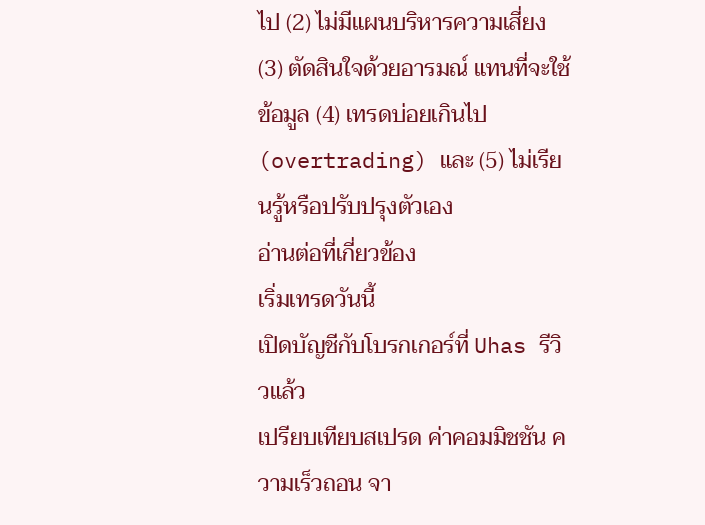ไป (2) ไม่มีแผนบริหารความเสี่ยง (3) ตัดสินใจด้วยอารมณ์ แทนที่จะใช้ข้อมูล (4) เทรดบ่อยเกินไป (overtrading) และ (5) ไม่เรียนรู้หรือปรับปรุงตัวเอง
อ่านต่อที่เกี่ยวข้อง
เริ่มเทรดวันนี้
เปิดบัญชีกับโบรกเกอร์ที่ Uhas รีวิวแล้ว
เปรียบเทียบสเปรด ค่าคอมมิชชัน ความเร็วถอน จา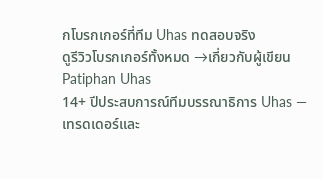กโบรกเกอร์ที่ทีม Uhas ทดสอบจริง
ดูรีวิวโบรกเกอร์ทั้งหมด →เกี่ยวกับผู้เขียน
Patiphan Uhas
14+ ปีประสบการณ์ทีมบรรณาธิการ Uhas — เทรดเดอร์และ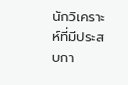นักวิเคราะห์ที่มีประสบกา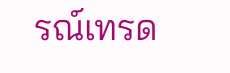รณ์เทรด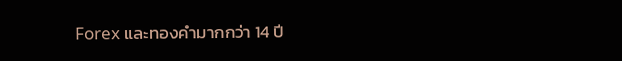Forex และทองคำมากกว่า 14 ปี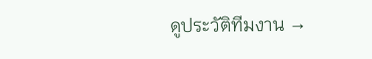ดูประวัติทีมงาน →